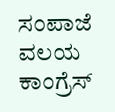ಸಂಪಾಜೆ ವಲಯ ಕಾಂಗ್ರೆಸ್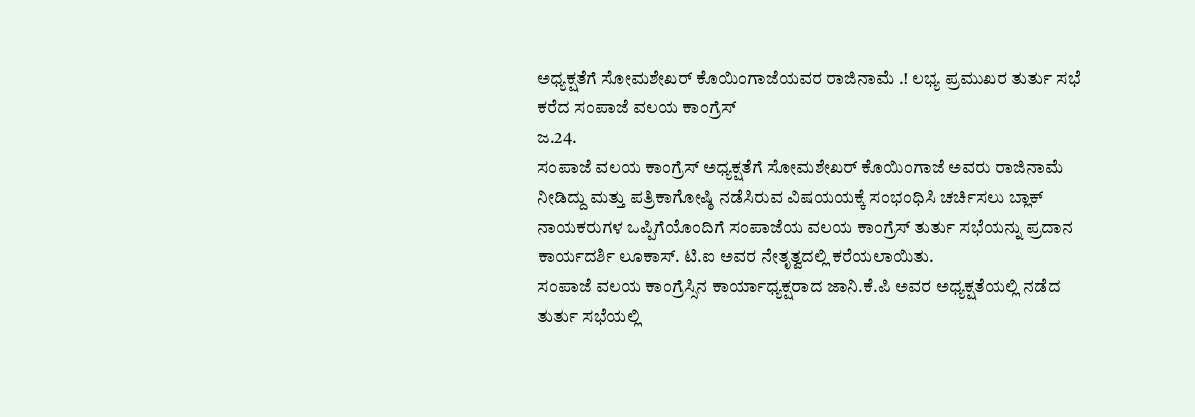ಅಧ್ಯಕ್ಷತೆಗೆ ಸೋಮಶೇಖರ್ ಕೊಯಿಂಗಾಜೆಯವರ ರಾಜಿನಾಮೆ .! ಲಭ್ಯ ಪ್ರಮುಖರ ತುರ್ತು ಸಭೆ ಕರೆದ ಸಂಪಾಜೆ ವಲಯ ಕಾಂಗ್ರೆಸ್
ಜ.24.
ಸಂಪಾಜೆ ವಲಯ ಕಾಂಗ್ರೆಸ್ ಅಧ್ಯಕ್ಷತೆಗೆ ಸೋಮಶೇಖರ್ ಕೊಯಿಂಗಾಜೆ ಅವರು ರಾಜಿನಾಮೆ ನೀಡಿದ್ದು ಮತ್ತು ಪತ್ರಿಕಾಗೋಷ್ಠಿ ನಡೆಸಿರುವ ವಿಷಯಯಕ್ಕೆ ಸಂಭಂಧಿಸಿ ಚರ್ಚಿಸಲು ಬ್ಲಾಕ್ ನಾಯಕರುಗಳ ಒಪ್ಪಿಗೆಯೊಂದಿಗೆ ಸಂಪಾಜೆಯ ವಲಯ ಕಾಂಗ್ರೆಸ್ ತುರ್ತು ಸಭೆಯನ್ನು ಪ್ರದಾನ ಕಾರ್ಯದರ್ಶಿ ಲೂಕಾಸ್. ಟಿ.ಐ ಅವರ ನೇತೃತ್ವದಲ್ಲಿ ಕರೆಯಲಾಯಿತು.
ಸಂಪಾಜೆ ವಲಯ ಕಾಂಗ್ರೆಸ್ಸಿನ ಕಾರ್ಯಾಧ್ಯಕ್ಷರಾದ ಜಾನಿ.ಕೆ.ಪಿ ಅವರ ಅಧ್ಯಕ್ಷತೆಯಲ್ಲಿ ನಡೆದ ತುರ್ತು ಸಭೆಯಲ್ಲಿ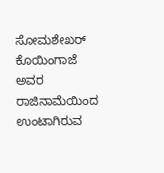ಸೋಮಶೇಖರ್ ಕೊಯಿಂಗಾಜೆ ಅವರ ರಾಜಿನಾಮೆಯಿಂದ ಉಂಟಾಗಿರುವ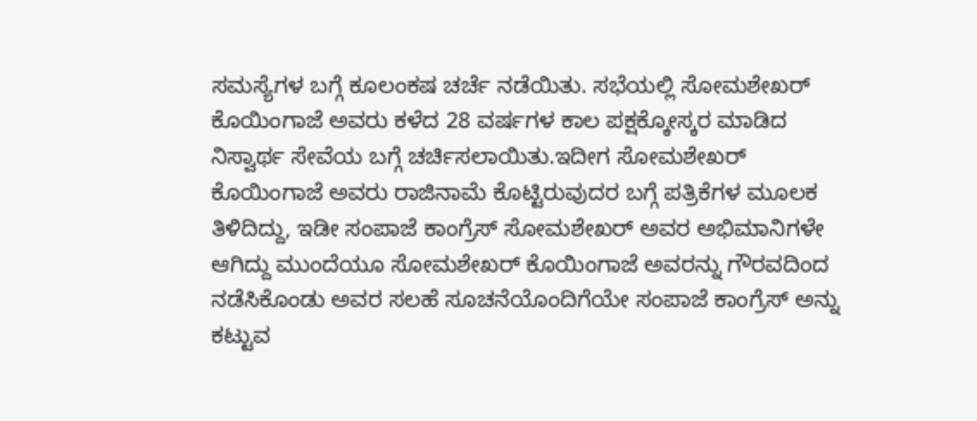ಸಮಸ್ಯೆಗಳ ಬಗ್ಗೆ ಕೂಲಂಕಷ ಚರ್ಚೆ ನಡೆಯಿತು. ಸಭೆಯಲ್ಲಿ ಸೋಮಶೇಖರ್ ಕೊಯಿಂಗಾಜೆ ಅವರು ಕಳೆದ 28 ವರ್ಷಗಳ ಕಾಲ ಪಕ್ಷಕ್ಕೋಸ್ಕರ ಮಾಡಿದ ನಿಸ್ವಾರ್ಥ ಸೇವೆಯ ಬಗ್ಗೆ ಚರ್ಚಿಸಲಾಯಿತು.ಇದೀಗ ಸೋಮಶೇಖರ್ ಕೊಯಿಂಗಾಜೆ ಅವರು ರಾಜಿನಾಮೆ ಕೊಟ್ಟಿರುವುದರ ಬಗ್ಗೆ ಪತ್ರಿಕೆಗಳ ಮೂಲಕ ತಿಳಿದಿದ್ದು, ಇಡೀ ಸಂಪಾಜೆ ಕಾಂಗ್ರೆಸ್ ಸೋಮಶೇಖರ್ ಅವರ ಅಭಿಮಾನಿಗಳೇ ಆಗಿದ್ದು ಮುಂದೆಯೂ ಸೋಮಶೇಖರ್ ಕೊಯಿಂಗಾಜೆ ಅವರನ್ನು ಗೌರವದಿಂದ ನಡೆಸಿಕೊಂಡು ಅವರ ಸಲಹೆ ಸೂಚನೆಯೊಂದಿಗೆಯೇ ಸಂಪಾಜೆ ಕಾಂಗ್ರೆಸ್ ಅನ್ನು ಕಟ್ಟುವ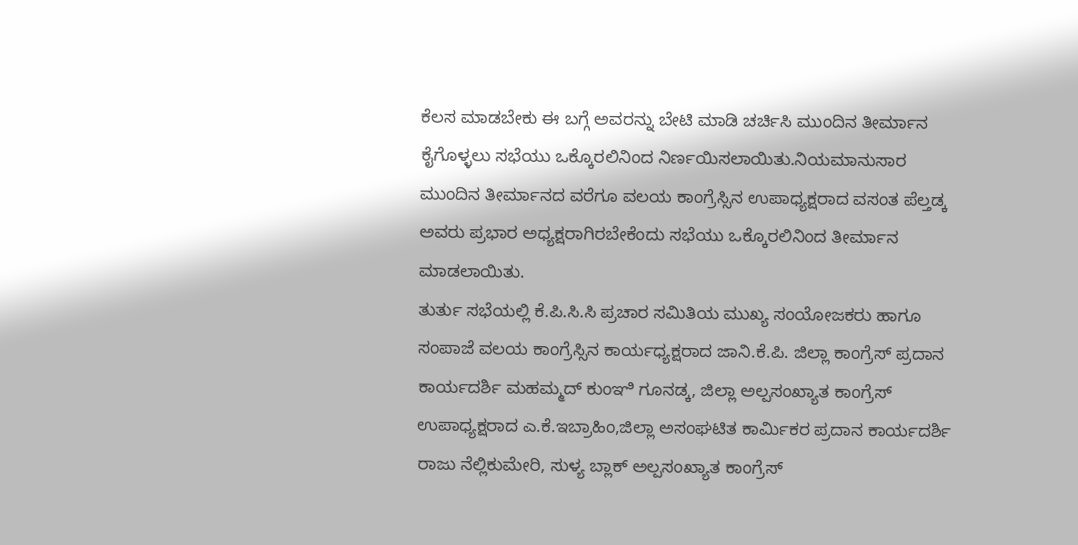ಕೆಲಸ ಮಾಡಬೇಕು ಈ ಬಗ್ಗೆ ಅವರನ್ನು ಬೇಟಿ ಮಾಡಿ ಚರ್ಚಿಸಿ ಮುಂದಿನ ತೀರ್ಮಾನ ಕೈಗೊಳ್ಳಲು ಸಭೆಯು ಒಕ್ಕೊರಲಿನಿಂದ ನಿರ್ಣಯಿಸಲಾಯಿತು.ನಿಯಮಾನುಸಾರ
ಮುಂದಿನ ತೀರ್ಮಾನದ ವರೆಗೂ ವಲಯ ಕಾಂಗ್ರೆಸ್ಸಿನ ಉಪಾಧ್ಯಕ್ಷರಾದ ವಸಂತ ಪೆಲ್ತಡ್ಕ ಅವರು ಪ್ರಭಾರ ಅಧ್ಯಕ್ಷರಾಗಿರಬೇಕೆಂದು ಸಭೆಯು ಒಕ್ಕೊರಲಿನಿಂದ ತೀರ್ಮಾನ ಮಾಡಲಾಯಿತು.
ತುರ್ತು ಸಭೆಯಲ್ಲಿ ಕೆ.ಪಿ.ಸಿ.ಸಿ ಪ್ರಚಾರ ಸಮಿತಿಯ ಮುಖ್ಯ ಸಂಯೋಜಕರು ಹಾಗೂ ಸಂಪಾಜೆ ವಲಯ ಕಾಂಗ್ರೆಸ್ಸಿನ ಕಾರ್ಯಧ್ಯಕ್ಷರಾದ ಜಾನಿ.ಕೆ.ಪಿ. ಜಿಲ್ಲಾ ಕಾಂಗ್ರೆಸ್ ಪ್ರದಾನ ಕಾರ್ಯದರ್ಶಿ ಮಹಮ್ಮದ್ ಕುಂಞಿ ಗೂನಡ್ಕ, ಜಿಲ್ಲಾ ಅಲ್ಪಸಂಖ್ಯಾತ ಕಾಂಗ್ರೆಸ್ ಉಪಾಧ್ಯಕ್ಷರಾದ ಎ.ಕೆ.ಇಬ್ರಾಹಿಂ,ಜಿಲ್ಲಾ ಅಸಂಘಟಿತ ಕಾರ್ಮಿಕರ ಪ್ರದಾನ ಕಾರ್ಯದರ್ಶಿ ರಾಜು ನೆಲ್ಲಿಕುಮೇರಿ, ಸುಳ್ಯ ಬ್ಲಾಕ್ ಅಲ್ಪಸಂಖ್ಯಾತ ಕಾಂಗ್ರೆಸ್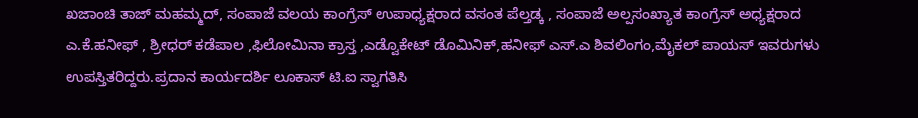ಖಜಾಂಚಿ ತಾಜ್ ಮಹಮ್ಮದ್, ಸಂಪಾಜೆ ವಲಯ ಕಾಂಗ್ರೆಸ್ ಉಪಾಧ್ಯಕ್ಷರಾದ ವಸಂತ ಪೆಲ್ತಡ್ಕ , ಸಂಪಾಜೆ ಅಲ್ಪಸಂಖ್ಯಾತ ಕಾಂಗ್ರೆಸ್ ಅಧ್ಯಕ್ಷರಾದ ಎ.ಕೆ.ಹನೀಫ್ , ಶ್ರೀಧರ್ ಕಡೆಪಾಲ ,ಫಿಲೋಮಿನಾ ಕ್ರಾಸ್ತ ,ಎಡ್ವೊಕೇಟ್ ಡೊಮಿನಿಕ್,ಹನೀಫ್ ಎಸ್.ಎ ಶಿವಲಿಂಗಂ,ಮೈಕಲ್ ಪಾಯಸ್ ಇವರುಗಳು ಉಪಸ್ತಿತರಿದ್ದರು.ಪ್ರದಾನ ಕಾರ್ಯದರ್ಶಿ ಲೂಕಾಸ್ ಟಿ.ಐ ಸ್ವಾಗತಿಸಿ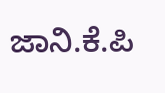ಜಾನಿ.ಕೆ.ಪಿ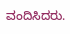ವಂದಿಸಿದರು.